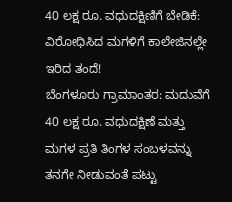40 ಲಕ್ಷ ರೂ. ವಧುದಕ್ಷಿಣಿಗೆ ಬೇಡಿಕೆ: ವಿರೋಧಿಸಿದ ಮಗಳಿಗೆ ಕಾಲೇಜಿನಲ್ಲೇ ಇರಿದ ತಂದೆ!
ಬೆಂಗಳೂರು ಗ್ರಾಮಾಂತರ: ಮದುವೆಗೆ 40 ಲಕ್ಷ ರೂ. ವಧುದಕ್ಷಿಣೆ ಮತ್ತು ಮಗಳ ಪ್ರತಿ ತಿಂಗಳ ಸಂಬಳವನ್ನು ತನಗೇ ನೀಡುವಂತೆ ಪಟ್ಟು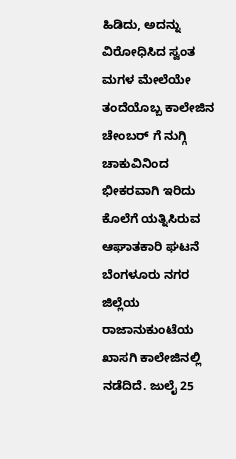ಹಿಡಿದು, ಅದನ್ನು ವಿರೋಧಿಸಿದ ಸ್ವಂತ ಮಗಳ ಮೇಲೆಯೇ ತಂದೆಯೊಬ್ಬ ಕಾಲೇಜಿನ ಚೇಂಬರ್ ಗೆ ನುಗ್ಗಿ ಚಾಕುವಿನಿಂದ ಭೀಕರವಾಗಿ ಇರಿದು ಕೊಲೆಗೆ ಯತ್ನಿಸಿರುವ ಆಘಾತಕಾರಿ ಘಟನೆ ಬೆಂಗಳೂರು ನಗರ ಜಿಲ್ಲೆಯ ರಾಜಾನುಕುಂಟೆಯ ಖಾಸಗಿ ಕಾಲೇಜಿನಲ್ಲಿ ನಡೆದಿದೆ. ಜುಲೈ 25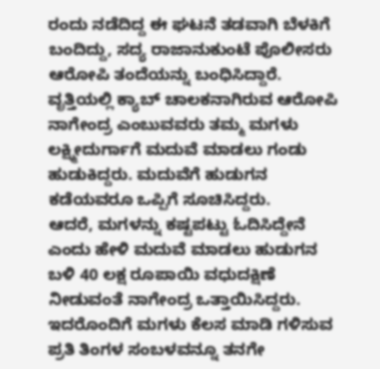ರಂದು ನಡೆದಿದ್ದ ಈ ಘಟನೆ ತಡವಾಗಿ ಬೆಳಕಿಗೆ ಬಂದಿದ್ದು, ಸದ್ಯ ರಾಜಾನುಕುಂಟೆ ಪೊಲೀಸರು ಆರೋಪಿ ತಂದೆಯನ್ನು ಬಂಧಿಸಿದ್ದಾರೆ.
ವೃತ್ತಿಯಲ್ಲಿ ಕ್ಯಾಬ್ ಚಾಲಕನಾಗಿರುವ ಆರೋಪಿ ನಾಗೇಂದ್ರ ಎಂಬುವವರು ತಮ್ಮ ಮಗಳು ಲಕ್ಷ್ಮೀದುರ್ಗಾಗೆ ಮದುವೆ ಮಾಡಲು ಗಂಡು ಹುಡುಕಿದ್ದರು. ಮದುವೆಗೆ ಹುಡುಗನ ಕಡೆಯವರೂ ಒಪ್ಪಿಗೆ ಸೂಚಿಸಿದ್ದರು.
ಆದರೆ, ಮಗಳನ್ನು ಕಷ್ಟಪಟ್ಟು ಓದಿಸಿದ್ದೇನೆ ಎಂದು ಹೇಳಿ ಮದುವೆ ಮಾಡಲು ಹುಡುಗನ ಬಳಿ 40 ಲಕ್ಷ ರೂಪಾಯಿ ವಧುದಕ್ಷಿಣೆ ನೀಡುವಂತೆ ನಾಗೇಂದ್ರ ಒತ್ತಾಯಿಸಿದ್ದರು. ಇದರೊಂದಿಗೆ ಮಗಳು ಕೆಲಸ ಮಾಡಿ ಗಳಿಸುವ ಪ್ರತಿ ತಿಂಗಳ ಸಂಬಳವನ್ನೂ ತನಗೇ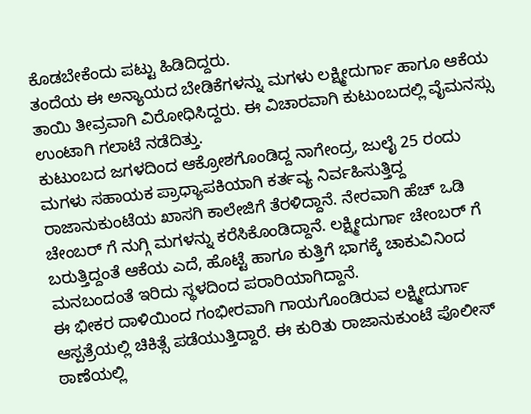ಕೊಡಬೇಕೆಂದು ಪಟ್ಟು ಹಿಡಿದಿದ್ದರು.
ತಂದೆಯ ಈ ಅನ್ಯಾಯದ ಬೇಡಿಕೆಗಳನ್ನು ಮಗಳು ಲಕ್ಷ್ಮೀದುರ್ಗಾ ಹಾಗೂ ಆಕೆಯ ತಾಯಿ ತೀವ್ರವಾಗಿ ವಿರೋಧಿಸಿದ್ದರು. ಈ ವಿಚಾರವಾಗಿ ಕುಟುಂಬದಲ್ಲಿ ವೈಮನಸ್ಸು ಉಂಟಾಗಿ ಗಲಾಟೆ ನಡೆದಿತ್ತು.
ಕುಟುಂಬದ ಜಗಳದಿಂದ ಆಕ್ರೋಶಗೊಂಡಿದ್ದ ನಾಗೇಂದ್ರ, ಜುಲೈ 25 ರಂದು ಮಗಳು ಸಹಾಯಕ ಪ್ರಾಧ್ಯಾಪಕಿಯಾಗಿ ಕರ್ತವ್ಯ ನಿರ್ವಹಿಸುತ್ತಿದ್ದ ರಾಜಾನುಕುಂಟೆಯ ಖಾಸಗಿ ಕಾಲೇಜಿಗೆ ತೆರಳಿದ್ದಾನೆ. ನೇರವಾಗಿ ಹೆಚ್ ಒಡಿ ಚೇಂಬರ್ ಗೆ ನುಗ್ಗಿ ಮಗಳನ್ನು ಕರೆಸಿಕೊಂಡಿದ್ದಾನೆ. ಲಕ್ಷ್ಮೀದುರ್ಗಾ ಚೇಂಬರ್ ಗೆ ಬರುತ್ತಿದ್ದಂತೆ ಆಕೆಯ ಎದೆ, ಹೊಟ್ಟೆ ಹಾಗೂ ಕುತ್ತಿಗೆ ಭಾಗಕ್ಕೆ ಚಾಕುವಿನಿಂದ ಮನಬಂದಂತೆ ಇರಿದು ಸ್ಥಳದಿಂದ ಪರಾರಿಯಾಗಿದ್ದಾನೆ.
ಈ ಭೀಕರ ದಾಳಿಯಿಂದ ಗಂಭೀರವಾಗಿ ಗಾಯಗೊಂಡಿರುವ ಲಕ್ಷ್ಮೀದುರ್ಗಾ ಆಸ್ಪತ್ರೆಯಲ್ಲಿ ಚಿಕಿತ್ಸೆ ಪಡೆಯುತ್ತಿದ್ದಾರೆ. ಈ ಕುರಿತು ರಾಜಾನುಕುಂಟೆ ಪೊಲೀಸ್ ಠಾಣೆಯಲ್ಲಿ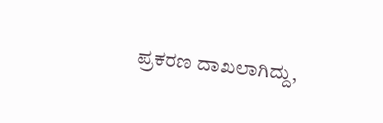ಪ್ರಕರಣ ದಾಖಲಾಗಿದ್ದು,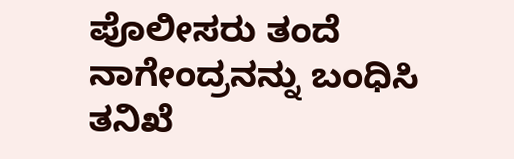ಪೊಲೀಸರು ತಂದೆ ನಾಗೇಂದ್ರನನ್ನು ಬಂಧಿಸಿ ತನಿಖೆ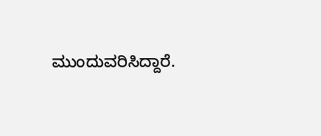ಮುಂದುವರಿಸಿದ್ದಾರೆ.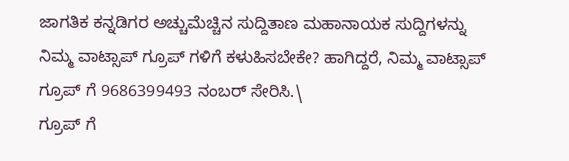ಜಾಗತಿಕ ಕನ್ನಡಿಗರ ಅಚ್ಚುಮೆಚ್ಚಿನ ಸುದ್ದಿತಾಣ ಮಹಾನಾಯಕ ಸುದ್ದಿಗಳನ್ನು ನಿಮ್ಮ ವಾಟ್ಸಾಪ್ ಗ್ರೂಪ್ ಗಳಿಗೆ ಕಳುಹಿಸಬೇಕೇ? ಹಾಗಿದ್ದರೆ, ನಿಮ್ಮ ವಾಟ್ಸಾಪ್ ಗ್ರೂಪ್ ಗೆ 9686399493 ನಂಬರ್ ಸೇರಿಸಿ.\
ಗ್ರೂಪ್ ಗೆ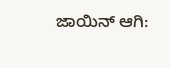ಜಾಯಿನ್ ಆಗಿ: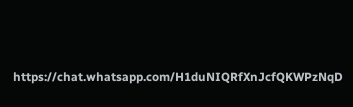https://chat.whatsapp.com/H1duNIQRfXnJcfQKWPzNqD